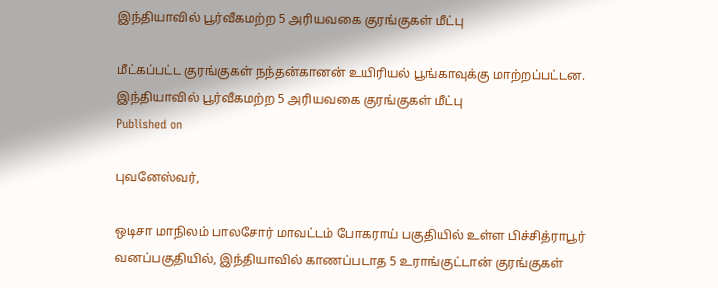இந்தியாவில் பூர்வீகமற்ற 5 அரியவகை குரங்குகள் மீட்பு

மீட்கப்பட்ட குரங்குகள் நந்தன்கானன் உயிரியல் பூங்காவுக்கு மாற்றப்பட்டன.
இந்தியாவில் பூர்வீகமற்ற 5 அரியவகை குரங்குகள் மீட்பு
Published on

புவனேஸ்வர்,

ஒடிசா மாநிலம் பாலசோர் மாவட்டம் போகராய் பகுதியில் உள்ள பிச்சித்ராபூர் வனப்பகுதியில், இந்தியாவில் காணப்படாத 5 உராங்குட்டான் குரங்குகள்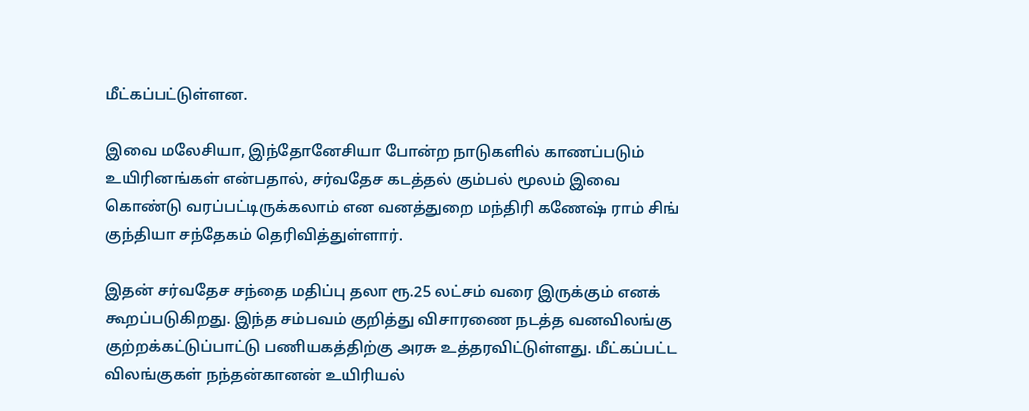மீட்கப்பட்டுள்ளன.

இவை மலேசியா, இந்தோனேசியா போன்ற நாடுகளில் காணப்படும் உயிரினங்கள் என்பதால், சர்வதேச கடத்தல் கும்பல் மூலம் இவை கொண்டு வரப்பட்டிருக்கலாம் என வனத்துறை மந்திரி கணேஷ் ராம் சிங் குந்தியா சந்தேகம் தெரிவித்துள்ளார்.

இதன் சர்வதேச சந்தை மதிப்பு தலா ரூ.25 லட்சம் வரை இருக்கும் எனக் கூறப்படுகிறது. இந்த சம்பவம் குறித்து விசாரணை நடத்த வனவிலங்கு குற்றக்கட்டுப்பாட்டு பணியகத்திற்கு அரசு உத்தரவிட்டுள்ளது. மீட்கப்பட்ட விலங்குகள் நந்தன்கானன் உயிரியல்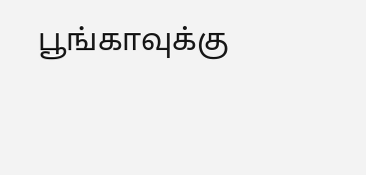பூங்காவுக்கு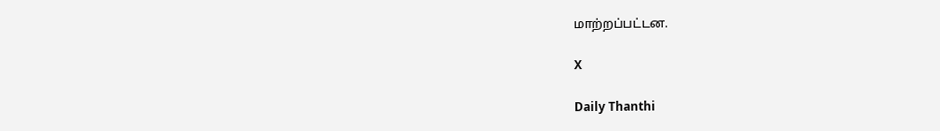மாற்றப்பட்டன.

X

Daily Thanthi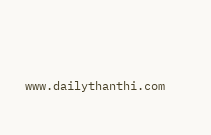www.dailythanthi.com